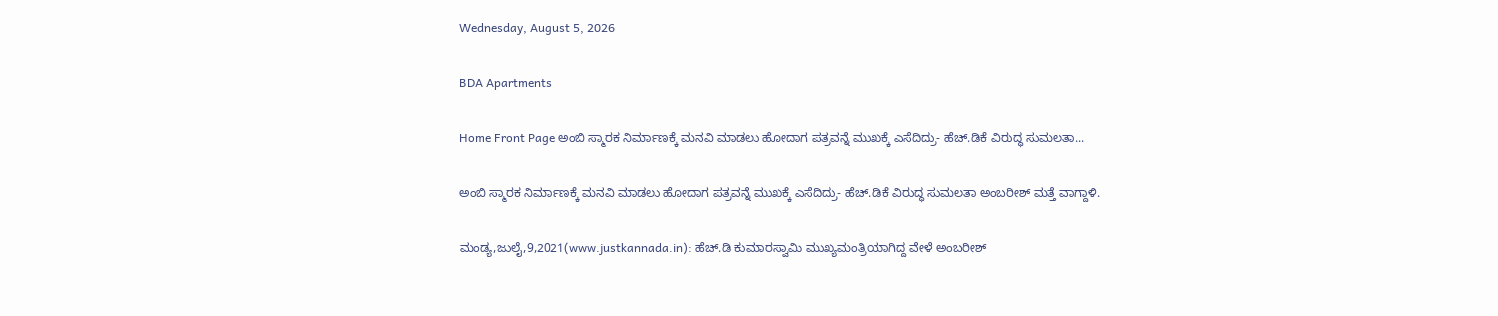Wednesday, August 5, 2026

BDA Apartments

Home Front Page ಅಂಬಿ ಸ್ಮಾರಕ ನಿರ್ಮಾಣಕ್ಕೆ ಮನವಿ ಮಾಡಲು ಹೋದಾಗ ಪತ್ರವನ್ನೆ ಮುಖಕ್ಕೆ ಎಸೆದಿದ್ರು- ಹೆಚ್.ಡಿಕೆ ವಿರುದ್ಧ ಸುಮಲತಾ...

ಅಂಬಿ ಸ್ಮಾರಕ ನಿರ್ಮಾಣಕ್ಕೆ ಮನವಿ ಮಾಡಲು ಹೋದಾಗ ಪತ್ರವನ್ನೆ ಮುಖಕ್ಕೆ ಎಸೆದಿದ್ರು- ಹೆಚ್.ಡಿಕೆ ವಿರುದ್ಧ ಸುಮಲತಾ ಅಂಬರೀಶ್ ಮತ್ತೆ ವಾಗ್ದಾಳಿ.

ಮಂಡ್ಯ,ಜುಲೈ,9,2021(www.justkannada.in): ಹೆಚ್.ಡಿ ಕುಮಾರಸ್ವಾಮಿ ಮುಖ್ಯಮಂತ್ರಿಯಾಗಿದ್ದ ವೇಳೆ ಅಂಬರೀಶ್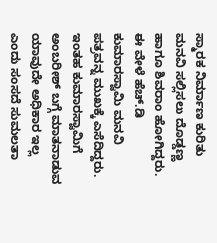ಸ್ಮಾರಕ ನಿರ್ಮಾಣ ಕುರಿತು  ಮನವಿ ಸಲ್ಲಿಸಲು ದೊಡ್ಡಣ್ಣ ಹಾಗೂ ಶಿವರಾಂ ಹೋಗಿದ್ದರು. ಈ ವೇಳೆ ಹೆಚ್.ಡಿ ಕುಮಾರಸ್ವಾಮಿ ಮನವಿ ಪತ್ರವನ್ನ ಮುಖಕ್ಕೆ ಎಸೆದಿದ್ದರು. ಇಂತಹ ಕುಮಾರಸ್ವಾಮಿಗೆ ಅಂಬರೀಶ್ ಬಗ್ಗೆ ಮಾತನಾಡುವ ಯಾವುದೇ ಅಧಿಕಾರ ಇಲ್ಲ ಎಂದು ಸಂಸದೆ ಸುಮಲತಾ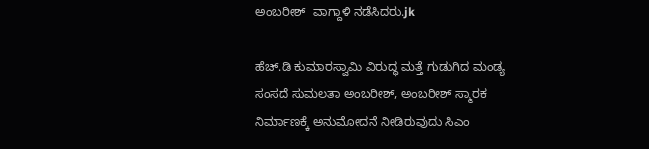ಅಂಬರೀಶ್  ವಾಗ್ದಾಳಿ ನಡೆಸಿದರು.jk

ಹೆಚ್.ಡಿ ಕುಮಾರಸ್ವಾಮಿ ವಿರುದ್ಧ ಮತ್ತೆ ಗುಡುಗಿದ ಮಂಡ್ಯ ಸಂಸದೆ ಸುಮಲತಾ ಅಂಬರೀಶ್, ಅಂಬರೀಶ್ ಸ್ಮಾರಕ ನಿರ್ಮಾಣಕ್ಕೆ ಅನುಮೋದನೆ ನೀಡಿರುವುದು ಸಿಎಂ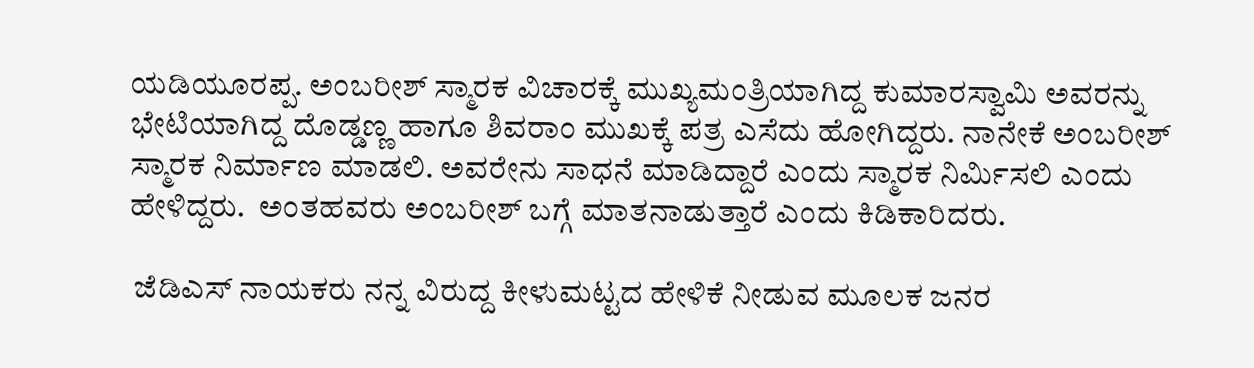ಯಡಿಯೂರಪ್ಪ. ಅಂಬರೀಶ್ ಸ್ಮಾರಕ ವಿಚಾರಕ್ಕೆ ಮುಖ್ಯಮಂತ್ರಿಯಾಗಿದ್ದ ಕುಮಾರಸ್ವಾಮಿ ಅವರನ್ನು ಭೇಟಿಯಾಗಿದ್ದ ದೊಡ್ಡಣ್ಣ ಹಾಗೂ‌ ಶಿವರಾಂ ಮುಖಕ್ಕೆ ಪತ್ರ ಎಸೆದು‌ ಹೋಗಿದ್ದರು. ನಾನೇಕೆ ಅಂಬರೀಶ್ ಸ್ಮಾರಕ ನಿರ್ಮಾಣ ಮಾಡಲಿ. ಅವರೇನು ಸಾಧನೆ ಮಾಡಿದ್ದಾರೆ ಎಂದು ಸ್ಮಾರಕ ನಿರ್ಮಿಸಲಿ ಎಂದು ಹೇಳಿದ್ದರು.  ಅಂತಹವರು ಅಂಬರೀಶ್ ಬಗ್ಗೆ ಮಾತನಾಡುತ್ತಾರೆ ಎಂದು ಕಿಡಿಕಾರಿದರು.

 ಜೆಡಿಎಸ್ ನಾಯಕರು ನನ್ನ ವಿರುದ್ದ ಕೀಳುಮಟ್ಟದ ಹೇಳಿಕೆ ನೀಡುವ ಮೂಲಕ ಜನರ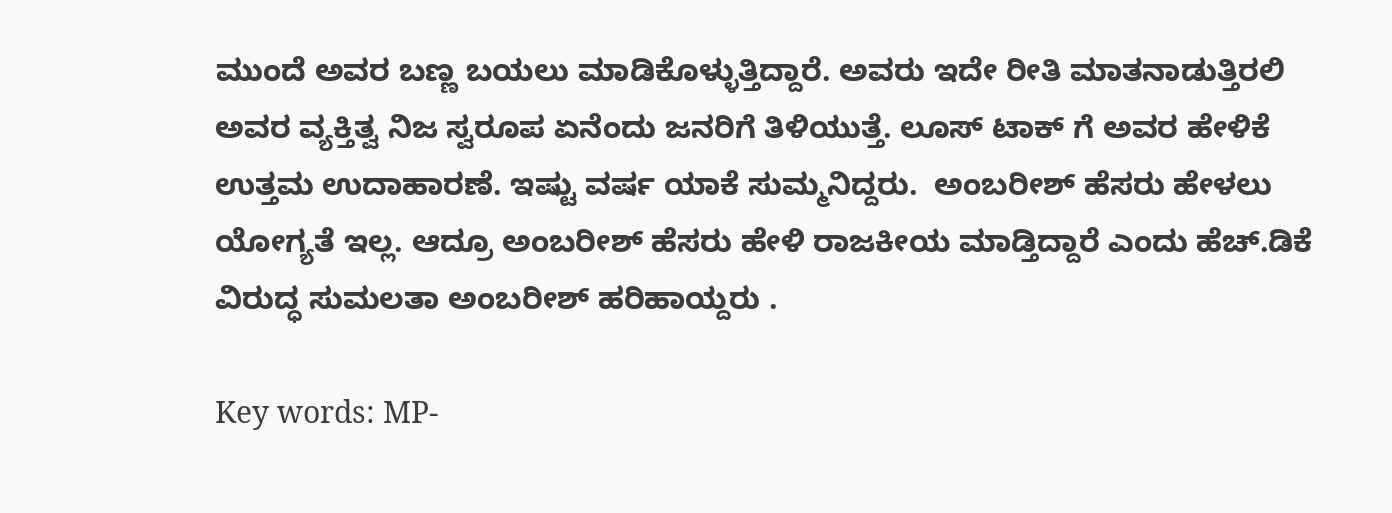ಮುಂದೆ ಅವರ ಬಣ್ಣ ಬಯಲು‌ ಮಾಡಿಕೊಳ್ಳುತ್ತಿದ್ದಾರೆ. ಅವರು ಇದೇ ರೀತಿ ಮಾತನಾಡುತ್ತಿರಲಿ ಅವರ ವ್ಯಕ್ತಿತ್ವ ನಿಜ ಸ್ವರೂಪ ಏನೆಂದು ಜನರಿಗೆ ತಿಳಿಯುತ್ತೆ. ಲೂಸ್ ಟಾಕ್ ಗೆ ಅವರ ಹೇಳಿಕೆ ಉತ್ತಮ ಉದಾಹಾರಣೆ. ಇಷ್ಟು ವರ್ಷ ಯಾಕೆ ಸುಮ್ಮನಿದ್ದರು.  ಅಂಬರೀಶ್ ಹೆಸರು ಹೇಳಲು ಯೋಗ್ಯತೆ ಇಲ್ಲ. ಆದ್ರೂ ಅಂಬರೀಶ್ ಹೆಸರು ಹೇಳಿ ರಾಜಕೀಯ ಮಾಡ್ತಿದ್ದಾರೆ ಎಂದು ಹೆಚ್.ಡಿಕೆ ವಿರುದ್ಧ ಸುಮಲತಾ ಅಂಬರೀಶ್ ಹರಿಹಾಯ್ದರು .

Key words: MP-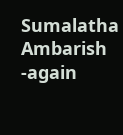Sumalatha Ambarish -again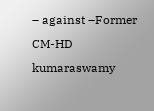– against –Former CM-HD kumaraswamy